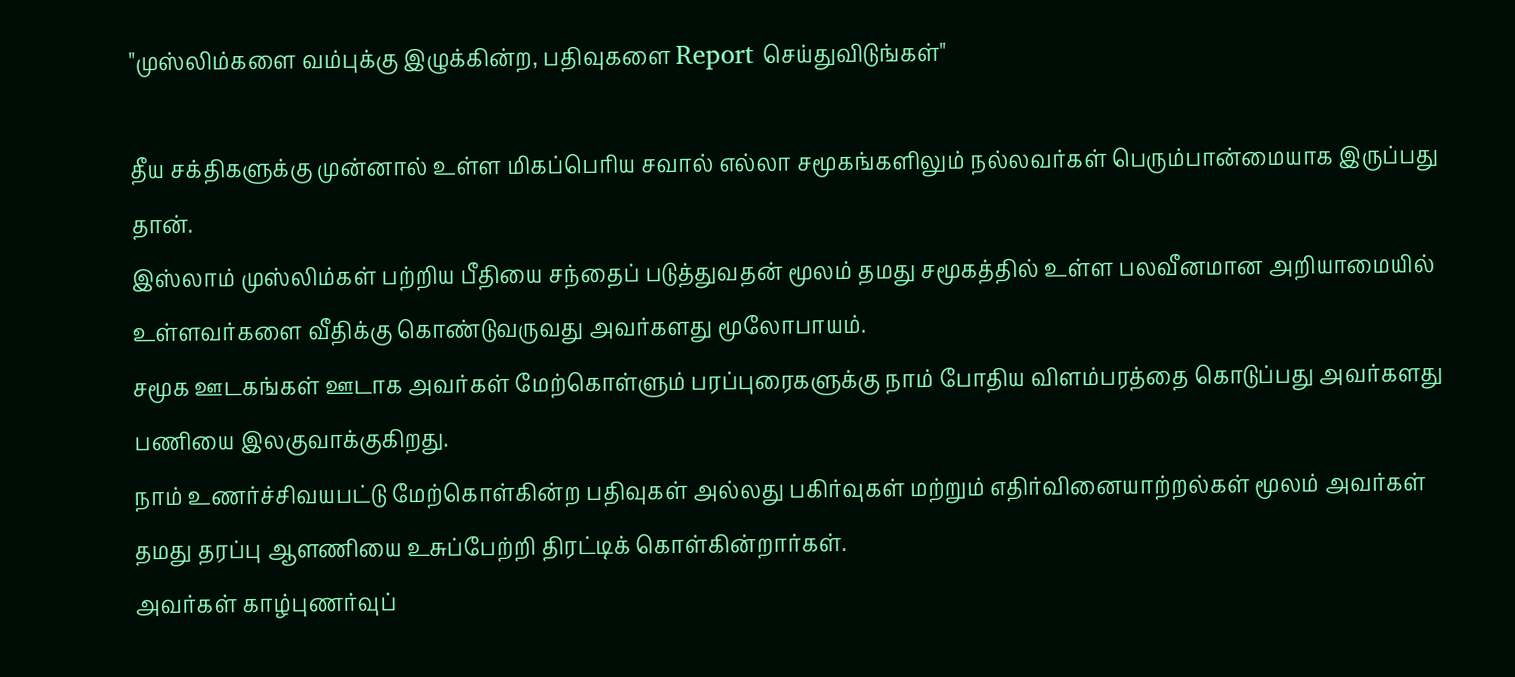"முஸ்லிம்களை வம்புக்கு இழுக்கின்ற, பதிவுகளை Report செய்துவிடுங்கள்"

தீய சக்திகளுக்கு முன்னால் உள்ள மிகப்பெரிய சவால் எல்லா சமூகங்களிலும் நல்லவர்கள் பெரும்பான்மையாக இருப்பது தான்.
இஸ்லாம் முஸ்லிம்கள் பற்றிய பீதியை சந்தைப் படுத்துவதன் மூலம் தமது சமூகத்தில் உள்ள பலவீனமான அறியாமையில் உள்ளவர்களை வீதிக்கு கொண்டுவருவது அவர்களது மூலோபாயம்.
சமூக ஊடகங்கள் ஊடாக அவர்கள் மேற்கொள்ளும் பரப்புரைகளுக்கு நாம் போதிய விளம்பரத்தை கொடுப்பது அவர்களது பணியை இலகுவாக்குகிறது.
நாம் உணர்ச்சிவயபட்டு மேற்கொள்கின்ற பதிவுகள் அல்லது பகிர்வுகள் மற்றும் எதிர்வினையாற்றல்கள் மூலம் அவர்கள் தமது தரப்பு ஆளணியை உசுப்பேற்றி திரட்டிக் கொள்கின்றார்கள்.
அவர்கள் காழ்புணர்வுப்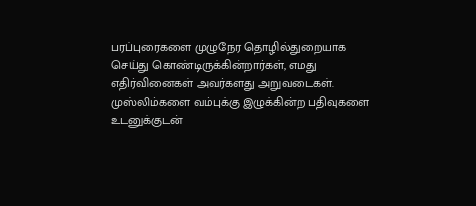பரப்புரைகளை முழுநேர தொழில்துறையாக செய்து கொண்டிருக்கின்றார்கள், எமது எதிர்வினைகள் அவர்களது அறுவடைகள்.
முஸ்லிம்களை வம்புக்கு இழுக்கின்ற பதிவுகளை உடனுக்குடன்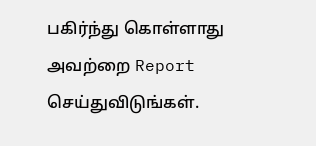பகிர்ந்து கொள்ளாது அவற்றை Report செய்துவிடுங்கள்.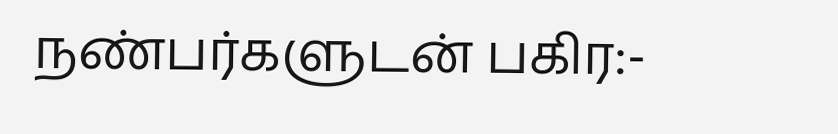நண்பர்களுடன் பகிர:-